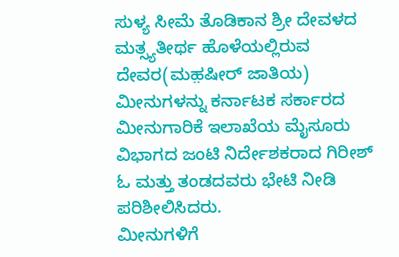ಸುಳ್ಯ ಸೀಮೆ ತೊಡಿಕಾನ ಶ್ರೀ ದೇವಳದ ಮತ್ಸ್ಯತೀರ್ಥ ಹೊಳೆಯಲ್ಲಿರುವ ದೇವರ(ಮಹ಼ಷೀರ್ ಜಾತಿಯ) ಮೀನುಗಳನ್ನು ಕರ್ನಾಟಕ ಸರ್ಕಾರದ ಮೀನುಗಾರಿಕೆ ಇಲಾಖೆಯ ಮೈಸೂರು ವಿಭಾಗದ ಜಂಟಿ ನಿರ್ದೇಶಕರಾದ ಗಿರೀಶ್ ಓ ಮತ್ತು ತಂಡದವರು ಭೇಟಿ ನೀಡಿ ಪರಿಶೀಲಿಸಿದರು.
ಮೀನುಗಳಿಗೆ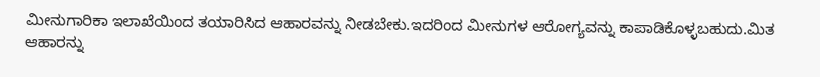ಮೀನುಗಾರಿಕಾ ಇಲಾಖೆಯಿಂದ ತಯಾರಿಸಿದ ಆಹಾರವನ್ನು ನೀಡಬೇಕು.ಇದರಿಂದ ಮೀನುಗಳ ಆರೋಗ್ಯವನ್ನು ಕಾಪಾಡಿಕೊಳ್ಳಬಹುದು.ಮಿತ ಆಹಾರನ್ನು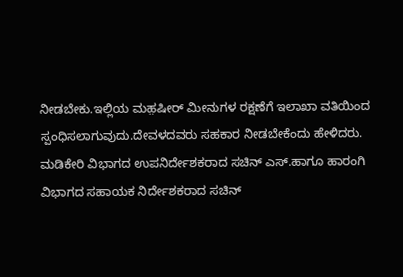ನೀಡಬೇಕು.ಇಲ್ಲಿಯ ಮಹ಼ಷೀರ್ ಮೀನುಗಳ ರಕ್ಷಣೆಗೆ ಇಲಾಖಾ ವತಿಯಿಂದ ಸ್ಪಂಧಿಸಲಾಗುವುದು.ದೇವಳದವರು ಸಹಕಾರ ನೀಡಬೇಕೆಂದು ಹೇಳಿದರು.
ಮಡಿಕೇರಿ ವಿಭಾಗದ ಉಪನಿರ್ದೇಶಕರಾದ ಸಚಿನ್ ಎಸ್.ಹಾಗೂ ಹಾರಂಗಿ ವಿಭಾಗದ ಸಹಾಯಕ ನಿರ್ದೇಶಕರಾದ ಸಚಿನ್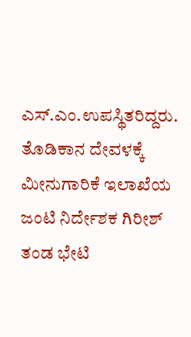ಎಸ್.ಎಂ.ಉಪಸ್ಥಿತರಿದ್ದರು.
ತೊಡಿಕಾನ ದೇವಳಕ್ಕೆ ಮೀನುಗಾರಿಕೆ ಇಲಾಖೆಯ ಜಂಟಿ ನಿರ್ದೇಶಕ ಗಿರೀಶ್ ತಂಡ ಭೇಟಿ